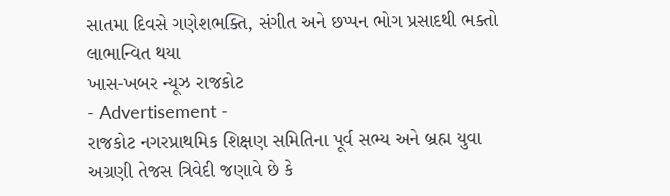સાતમા દિવસે ગણેશભક્તિ, સંગીત અને છપ્પન ભોગ પ્રસાદથી ભક્તો લાભાન્વિત થયા
ખાસ-ખબર ન્યૂઝ રાજકોટ
- Advertisement -
રાજકોટ નગરપ્રાથમિક શિક્ષણ સમિતિના પૂર્વ સભ્ય અને બ્રહ્મ યુવા અગ્રણી તેજસ ત્રિવેદી જણાવે છે કે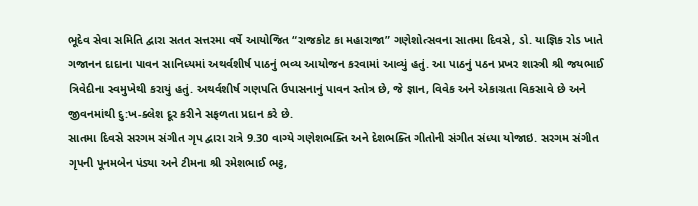ભૂદેવ સેવા સમિતિ દ્વારા સતત સત્તરમા વર્ષે આયોજિત “રાજકોટ કા મહારાજા” ગણેશોત્સવના સાતમા દિવસે, ડો. યાજ્ઞિક રોડ ખાતે ગજાનન દાદાના પાવન સાનિધ્યમાં અથર્વશીર્ષ પાઠનું ભવ્ય આયોજન કરવામાં આવ્યું હતું. આ પાઠનું પઠન પ્રખર શાસ્ત્રી શ્રી જયભાઈ ત્રિવેદીના સ્વમુખેથી કરાયું હતું. અથર્વશીર્ષ ગણપતિ ઉપાસનાનું પાવન સ્તોત્ર છે, જે જ્ઞાન, વિવેક અને એકાગ્રતા વિકસાવે છે અને જીવનમાંથી દુ:ખ-ક્લેશ દૂર કરીને સફળતા પ્રદાન કરે છે.
સાતમા દિવસે સરગમ સંગીત ગૃપ દ્વારા રાત્રે 9.30 વાગ્યે ગણેશભક્તિ અને દેશભક્તિ ગીતોની સંગીત સંધ્યા યોજાઇ. સરગમ સંગીત ગૃપની પૂનમબેન પંડ્યા અને ટીમના શ્રી રમેશભાઈ ભટ્ટ,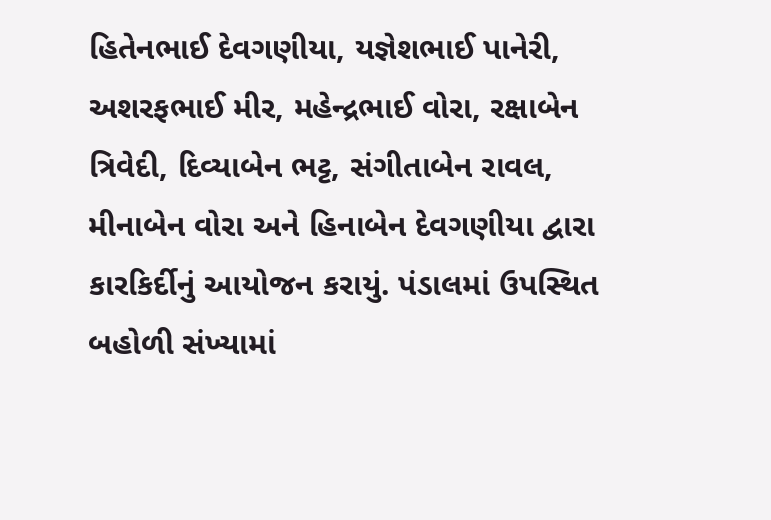હિતેનભાઈ દેવગણીયા, યજ્ઞેશભાઈ પાનેરી, અશરફભાઈ મીર, મહેન્દ્રભાઈ વોરા, રક્ષાબેન ત્રિવેદી, દિવ્યાબેન ભટ્ટ, સંગીતાબેન રાવલ, મીનાબેન વોરા અને હિનાબેન દેવગણીયા દ્વારા કારકિર્દીનું આયોજન કરાયું. પંડાલમાં ઉપસ્થિત બહોળી સંખ્યામાં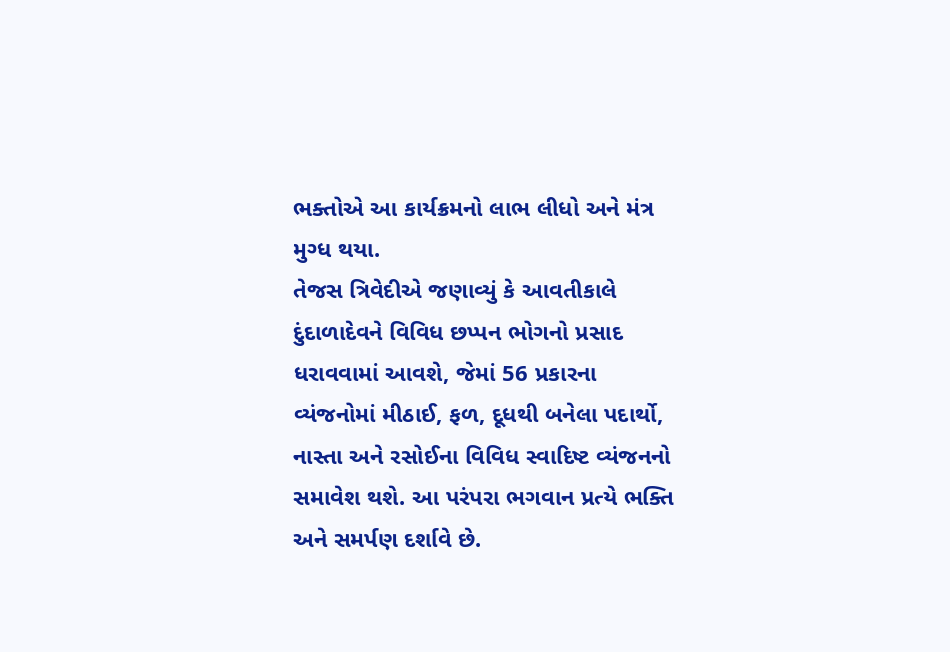ભક્તોએ આ કાર્યક્રમનો લાભ લીધો અને મંત્ર મુગ્ધ થયા.
તેજસ ત્રિવેદીએ જણાવ્યું કે આવતીકાલે દુંદાળાદેવને વિવિધ છપ્પન ભોગનો પ્રસાદ ધરાવવામાં આવશે, જેમાં 56 પ્રકારના વ્યંજનોમાં મીઠાઈ, ફળ, દૂધથી બનેલા પદાર્થો, નાસ્તા અને રસોઈના વિવિધ સ્વાદિષ્ટ વ્યંજનનો સમાવેશ થશે. આ પરંપરા ભગવાન પ્રત્યે ભક્તિ અને સમર્પણ દર્શાવે છે.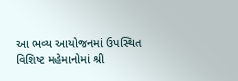આ ભવ્ય આયોજનમાં ઉપસ્થિત વિશિષ્ટ મહેમાનોમાં શ્રી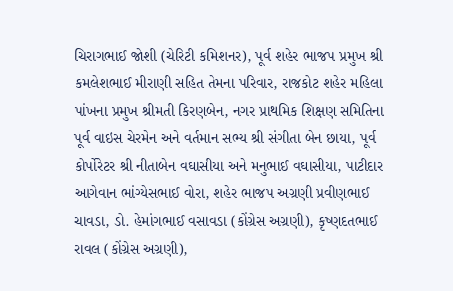ચિરાગભાઈ જોશી (ચેરિટી કમિશનર), પૂર્વ શહેર ભાજપ પ્રમુખ શ્રી કમલેશભાઈ મીરાણી સહિત તેમના પરિવાર, રાજકોટ શહેર મહિલા પાંખના પ્રમુખ શ્રીમતી કિરણબેન, નગર પ્રાથમિક શિક્ષણ સમિતિના પૂર્વ વાઇસ ચેરમેન અને વર્તમાન સભ્ય શ્રી સંગીતા બેન છાયા, પૂર્વ કોર્પોરેટર શ્રી નીતાબેન વઘાસીયા અને મનુભાઈ વઘાસીયા, પાટીદાર આગેવાન ભાંગ્યેસભાઈ વોરા, શહેર ભાજપ અગ્રણી પ્રવીણભાઈ ચાવડા, ડો. હેમાંગભાઈ વસાવડા (કોંગ્રેસ અગ્રણી), કૃષ્ણદતભાઈ રાવલ (કોંગ્રેસ અગ્રણી),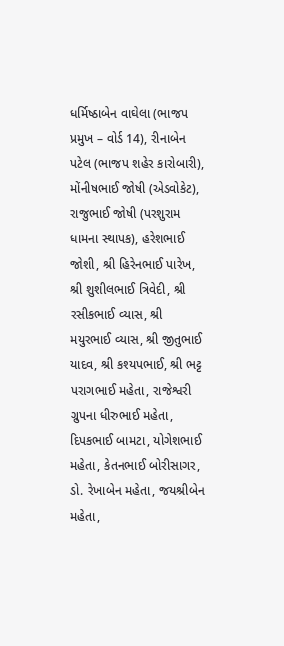ધર્મિષ્ઠાબેન વાઘેલા (ભાજપ પ્રમુખ – વોર્ડ 14), રીનાબેન પટેલ (ભાજપ શહેર કારોબારી), મોંનીષભાઈ જોષી (એડવોકેટ), રાજુભાઈ જોષી (પરશુરામ ધામના સ્થાપક), હરેશભાઈ જોશી, શ્રી હિરેનભાઈ પારેખ, શ્રી શુશીલભાઈ ત્રિવેદી, શ્રી રસીકભાઈ વ્યાસ, શ્રી મયુરભાઈ વ્યાસ, શ્રી જીતુભાઈ યાદવ, શ્રી કશ્યપભાઈ, શ્રી ભટ્ટ પરાગભાઈ મહેતા, રાજેશ્વરી ગ્રુપના ધીરુભાઈ મહેતા, દિપકભાઈ બામટા, યોગેશભાઈ મહેતા, કેતનભાઈ બોરીસાગર, ડો. રેખાબેન મહેતા, જયશ્રીબેન મહેતા,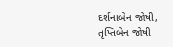દર્શનાબેન જોષી, તૃપ્તિબેન જોષી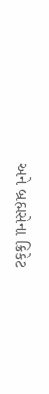અને બ્રહ્મસેના ક્રિકેટ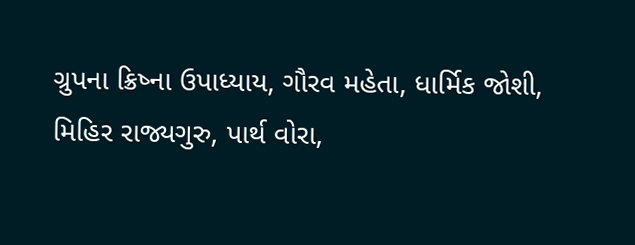ગ્રુપના ક્રિષ્ના ઉપાધ્યાય, ગૌરવ મહેતા, ધાર્મિક જોશી, મિહિર રાજ્યગુરુ, પાર્થ વોરા,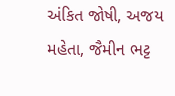અંકિત જોષી, અજય મહેતા, જૈમીન ભટ્ટ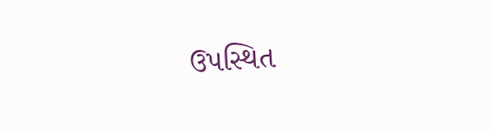ઉપસ્થિત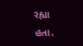રહ્યા હતા.